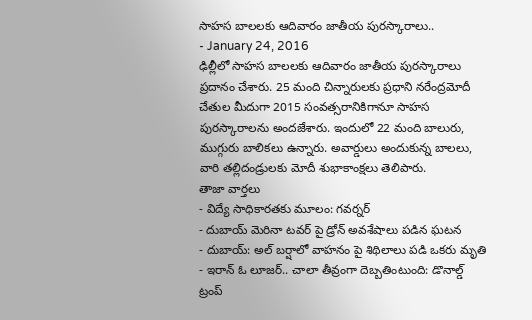సాహస బాలలకు ఆదివారం జాతీయ పురస్కారాలు..
- January 24, 2016
ఢిల్లీలో సాహస బాలలకు ఆదివారం జాతీయ పురస్కారాలు ప్రదానం చేశారు. 25 మంది చిన్నారులకు ప్రధాని నరేంద్రమోదీ చేతుల మీదుగా 2015 సంవత్సరానికిగానూ సాహస పురస్కారాలను అందజేశారు. ఇందులో 22 మంది బాలురు, ముగ్గురు బాలికలు ఉన్నారు. అవార్డులు అందుకున్న బాలలు, వారి తల్లిదండ్రులకు మోదీ శుభాకాంక్షలు తెలిపారు.
తాజా వార్తలు
- విద్యే సాధికారతకు మూలం: గవర్నర్
- దుబాయ్ మెరినా టవర్ పై డ్రోన్ అవశేషాలు పడిన ఘటన
- దుబాయ్: అల్ బర్షాలో వాహనం పై శిథిలాలు పడి ఒకరు మృతి
- ఇరాన్ ఓ లూజర్.. చాలా తీవ్రంగా దెబ్బతింటుంది: డొనాల్డ్ ట్రంప్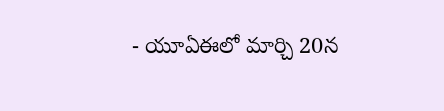- యూఏఈలో మార్చి 20న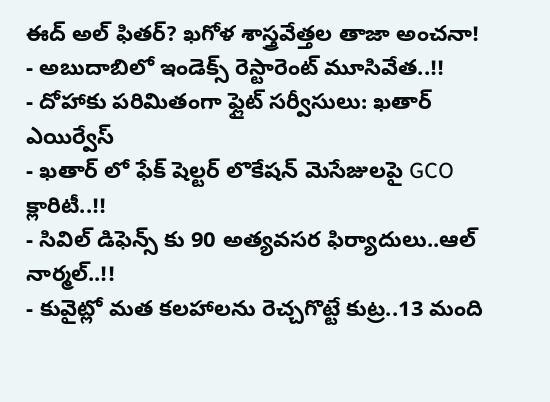ఈద్ అల్ ఫితర్? ఖగోళ శాస్త్రవేత్తల తాజా అంచనా!
- అబుదాబిలో ఇండెక్స్ రెస్టారెంట్ మూసివేత..!!
- దోహాకు పరిమితంగా ఫ్లైట్ సర్వీసులు: ఖతార్ ఎయిర్వేస్
- ఖతార్ లో ఫేక్ షెల్టర్ లొకేషన్ మెసేజులపై GCO క్లారిటీ..!!
- సివిల్ డిఫెన్స్ కు 90 అత్యవసర ఫిర్యాదులు..ఆల్ నార్మల్..!!
- కువైట్లో మత కలహాలను రెచ్చగొట్టే కుట్ర..13 మంది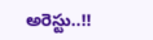అరెస్టు..!!